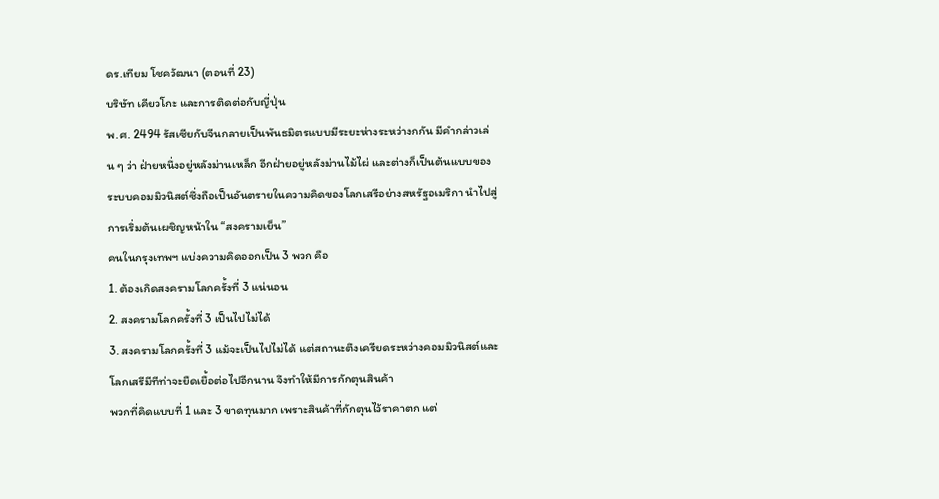ดร.เทียม โชควัฒนา (ตอนที่ 23)
บริษัท เคียวโกะ และการติดต่อกับญี่ปุ่น
พ.ศ. 2494 รัสเซียกับจีนกลายเป็นพันธมิตรแบบมีระยะห่างระหว่างกกัน มีคำกล่าวเล่น ๆ ว่า ฝ่ายหนึ่งอยู่หลังม่านเหล็ก อีกฝ่ายอยู่หลังม่านไม้ไผ่ และต่างก็เป็นต้นแบบของระบบคอมมิวนิสต์ซึ่งถือเป็นอันตรายในความคิดของโลกเสรีอย่างสหรัฐอเมริกา นำไปสู่การเริ่มต้นเผชิญหน้าใน “สงครามเย็น”
คนในกรุงเทพฯ แบ่งความคิดออกเป็น 3 พวก คือ
1. ต้องเกิดสงครามโลกครั้งที่ 3 แน่นอน
2. สงครามโลกครั้งที่ 3 เป็นไปไม่ได้
3. สงครามโลกครั้งที่ 3 แม้จะเป็นไปไม่ได้ แต่สถานะตึงเครียดระหว่างคอมมิวนิสต์และโลกเสรีมีทีท่าจะยืดเยื้อต่อไปอีกนาน จึงทำให้มีการกักตุนสินค้า
พวกที่คิดแบบที่ 1 และ 3 ขาดทุนมาก เพราะสินค้าที่กักตุนไว้ราคาตก แต่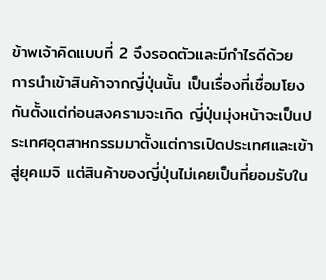ข้าพเจ้าคิดแบบที่ 2 จึงรอดตัวและมีกำไรดีด้วย
การนำเข้าสินค้าจากญี่ปุ่นนั้น เป็นเรื่องที่เชื่อมโยงกันตั้งแต่ก่อนสงครามจะเกิด ญี่ปุ่นมุ่งหน้าจะเป็นประเทศอุตสาหกรรมมาตั้งแต่การเปิดประเทศและเข้าสู่ยุคเมจิ แต่สินค้าของญี่ปุ่นไม่เคยเป็นที่ยอมรับใน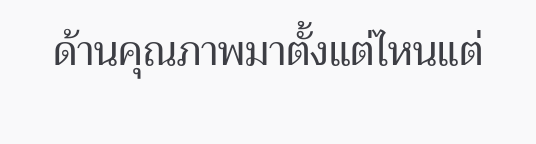ด้านคุณภาพมาตั้งแต่ไหนแต่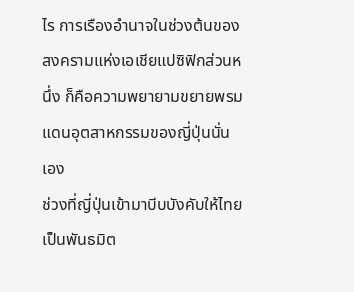ไร การเรืองอำนาจในช่วงต้นของสงครามแห่งเอเชียแปซิฟิกส่วนหนึ่ง ก็คือความพยายามขยายพรมแดนอุตสาหกรรมของญี่ปุ่นนั่นเอง
ช่วงที่ญี่ปุ่นเข้ามาบีบบังคับให้ไทยเป็นพันธมิต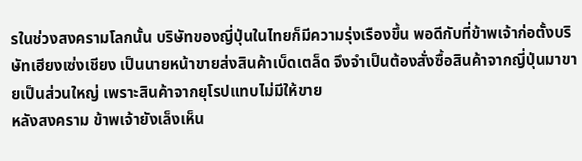รในช่วงสงครามโลกนั้น บริษัทของญี่ปุ่นในไทยก็มีความรุ่งเรืองขึ้น พอดีกับที่ข้าพเจ้าก่อตั้งบริษัทเฮียงเซ่งเชียง เป็นนายหน้าขายส่งสินค้าเบ็ดเตล็ด จึงจำเป็นต้องสั่งซื้อสินค้าจากญี่ปุ่นมาขายเป็นส่วนใหญ่ เพราะสินค้าจากยุโรปแทบไม่มีให้ขาย
หลังสงคราม ข้าพเจ้ายังเล็งเห็น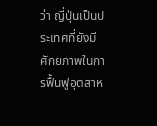ว่า ญี่ปุ่นเป็นประเทศที่ยังมีศักยภาพในการฟื้นฟูอุตสาห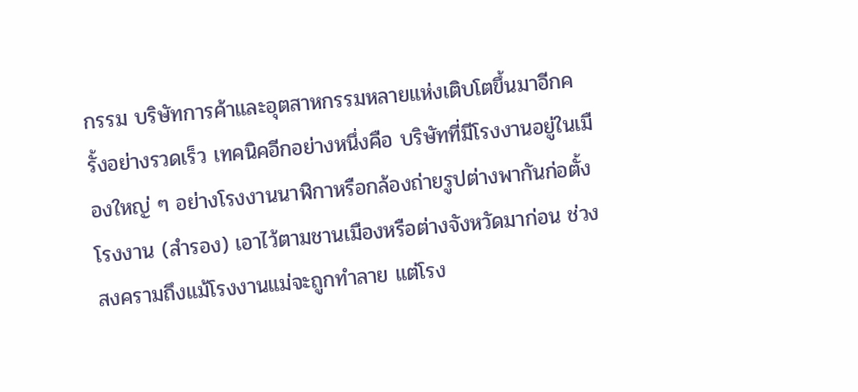กรรม บริษัทการค้าและอุตสาหกรรมหลายแห่งเติบโตขึ้นมาอีกครั้งอย่างรวดเร็ว เทคนิคอีกอย่างหนึ่งคือ บริษัทที่มีโรงงานอยู่ในเมืองใหญ่ ๆ อย่างโรงงานนาฬิกาหรือกล้องถ่ายรูปต่างพากันก่อตั้งโรงงาน (สำรอง) เอาไว้ตามชานเมืองหรือต่างจังหวัดมาก่อน ช่วงสงครามถึงแม้โรงงานแม่จะถูกทำลาย แต่โรง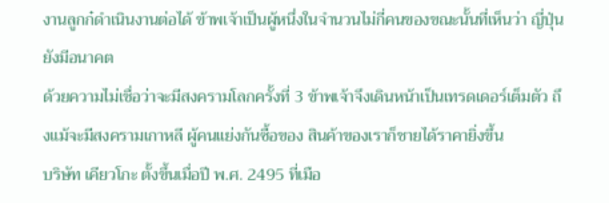งานลูกก๋ดำเนินงานต่อได้ ข้าพเจ้าเป็นผู้หนึ่งในจำนวนไม่กี่คนของขณะนั้นที่เห็นว่า ญี่ปุ่นยังมีอนาคต
ด้วยความไม่เชื่อว่าจะมีสงครามโลกครั้งที่ 3 ข้าพเจ้าจึงเดินหน้าเป็นเทรดเดอร์เต็มตัว ถึงแม้จะมีสงครามเกาหลี ผู้คนแย่งกันซื้อของ สินค้าของเราก็ชายได้ราคายิ่งขึ้น
บริษัท เคียวโกะ ตั้งขึ้นเมื่อปี พ.ศ. 2495 ที่เมือ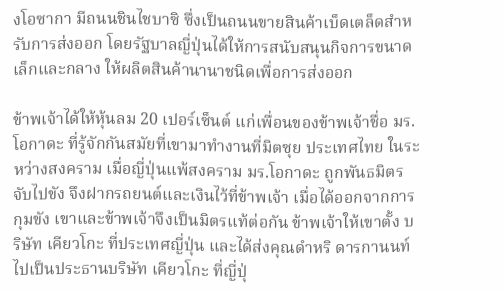งโอซากา มีถนนชินไชบาซิ ซึ่งเป็นถนนขายสินค้าเบ็ดเตล็ดสำหรับการส่งออก โดยรัฐบาลญี่ปุ่นได้ให้การสนับสนุนกิจการขนาดเล็กและกลาง ให้ผลิตสินค้านานาชนิดเพื่อการส่งออก

ข้าพเจ้าได้ให้หุ้นลม 20 เปอร์เซ็นต์ แก่เพื่อนของข้าพเจ้าชื่อ มร.โอกาดะ ที่รู้จักกันสมัยที่เขามาทำงานที่มิตซุย ประเทศไทย ในระหว่างสงคราม เมื่อญี่ปุ่นแพ้สงคราม มร.โอกาดะ ถูกพันธมิตรจับไปขัง จึงฝากรถยนต์และเงินไว้ที่ข้าพเจ้า เมื่อได้ออกจากการกุมขัง เขาและข้าพเจ้าจึงเป็นมิตรแท้ต่อกัน ข้าพเจ้าให้เขาตั้ง บริษัท เคียวโกะ ที่ประเทศญี่ปุ่น และได้ส่งคุณดำหริ ดารกานนท์ ไปเป็นประธานบริษัท เคียวโกะ ที่ญี่ปุ่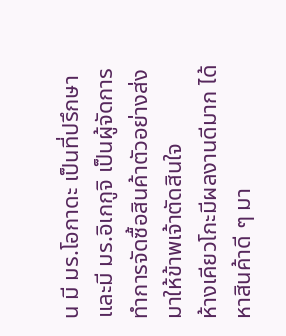น มี มร.โอกาดะ เป็นที่ปรึกษา และมี มร.อิเกกูจิ เป็นผู้จัดการ ทำการจัดซื้อสินค้าตัวอย่างส่งมาให้ข้าพเจ้าตัดสินใจ
ห้างเคียวโกะมีผลงานดีมาก ได้หาสินค้าดี ๆ มา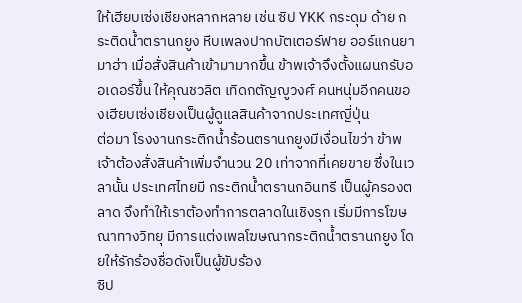ให้เฮียบเซ่งเชียงหลากหลาย เช่น ซิป YKK กระดุม ด้าย กระติดน้ำตรานกยูง หีบเพลงปากบัตเตอร์ฟาย ออร์แกนยามาฮ่า เมื่อสั่งสินค้าเข้ามามากขึ้น ข้าพเจ้าจึงตั้งแผนกรับออเดอร์ขึ้น ให้คุณชวลิต เทิดกตัญญูวงศ์ คนหนุ่มอีกคนของเฮียบเซ่งเชียงเป็นผู้ดูแลสินค้าจากประเทศญี่ปุ่น
ต่อมา โรงงานกระติกน้ำร้อนตรานกยูงมีเงื่อนไขว่า ข้าพเจ้าต้องสั่งสินค้าเพิ่มจำนวน 20 เท่าจากที่เคยขาย ซึ่งในเวลานั้น ประเทศไทยมี กระติกน้ำตรานกอินทรี เป็นผู้ครองตลาด จึงทำให้เราต้องทำการตลาดในเชิงรุก เริ่มมีการโฆษณาทางวิทยุ มีการแต่งเพลโฆษณากระติกน้ำตรานกยูง โดยให้รักร้องชื่อดังเป็นผู้ขับร้อง
ซิป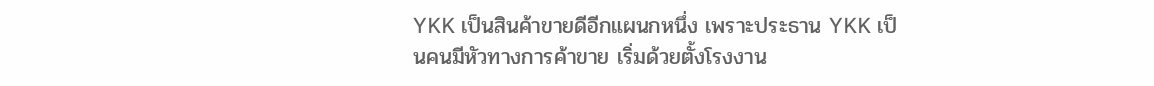YKK เป็นสินค้าขายดีอีกแผนกหนึ่ง เพราะประธาน YKK เป็นคนมีหัวทางการค้าขาย เริ่มด้วยตั้งโรงงาน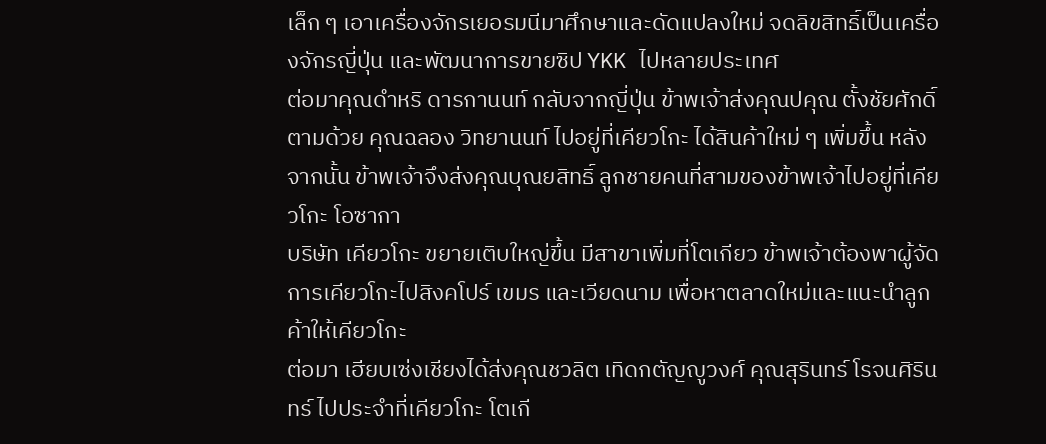เล็ก ๆ เอาเครื่องจักรเยอรมนีมาศึกษาและดัดแปลงใหม่ จดลิขสิทธิ์เป็นเครื่องจักรญี่ปุ่น และพัฒนาการขายซิป YKK ไปหลายประเทศ
ต่อมาคุณดำหริ ดารกานนท์ กลับจากญี่ปุ่น ข้าพเจ้าส่งคุณปคุณ ตั้งชัยศักดิ์ ตามด้วย คุณฉลอง วิทยานนท์ ไปอยู่ที่เคียวโกะ ได้สินค้าใหม่ ๆ เพิ่มขึ้น หลังจากนั้น ข้าพเจ้าจึงส่งคุณบุณยสิทธิ์ ลูกชายคนที่สามของข้าพเจ้าไปอยู่ที่เคียวโกะ โอซากา
บริษัท เคียวโกะ ขยายเติบใหญ่ขึ้น มีสาขาเพิ่มที่โตเกียว ข้าพเจ้าต้องพาผู้จัดการเคียวโกะไปสิงคโปร์ เขมร และเวียดนาม เพื่อหาตลาดใหม่และแนะนำลูกค้าให้เคียวโกะ
ต่อมา เฮียบเซ่งเชียงได้ส่งคุณชวลิต เทิดกตัญญูวงศ์ คุณสุรินทร์ โรจนศิรินทร์ ไปประจำที่เคียวโกะ โตเกี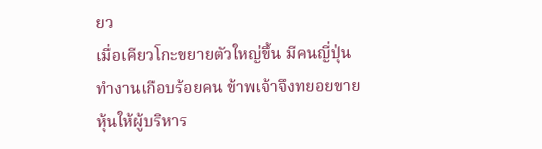ยว
เมื่อเคียวโกะขยายตัวใหญ่ขึ้น มีคนญี่ปุ่นทำงานเกือบร้อยคน ข้าพเจ้าจึงทยอยขายหุ้นให้ผู้บริหาร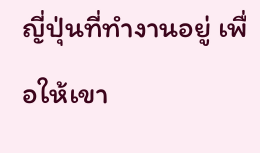ญี่ปุ่นที่ทำงานอยู่ เพื่อให้เขา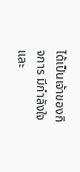ได้เป็นเจ้าของกิจการ มีกำลังใจ และ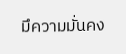มึความมั่นคง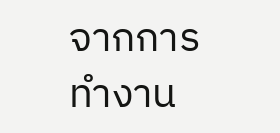จากการทำงาน